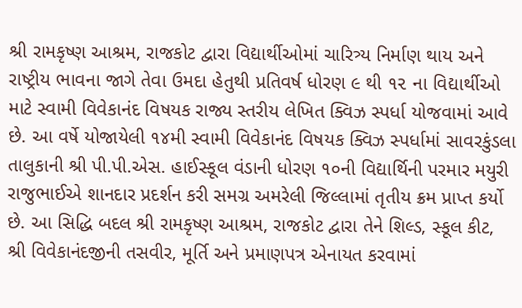શ્રી રામકૃષ્ણ આશ્રમ, રાજકોટ દ્વારા વિદ્યાર્થીઓમાં ચારિત્ર્ય નિર્માણ થાય અને રાષ્ટ્રીય ભાવના જાગે તેવા ઉમદા હેતુથી પ્રતિવર્ષ ધોરણ ૯ થી ૧૨ ના વિદ્યાર્થીઓ માટે સ્વામી વિવેકાનંદ વિષયક રાજ્ય સ્તરીય લેખિત ક્વિઝ સ્પર્ધા યોજવામાં આવે છે. આ વર્ષે યોજાયેલી ૧૪મી સ્વામી વિવેકાનંદ વિષયક ક્વિઝ સ્પર્ધામાં સાવરકુંડલા તાલુકાની શ્રી પી.પી.એસ. હાઈસ્કૂલ વંડાની ધોરણ ૧૦ની વિદ્યાર્થિની પરમાર મયુરી રાજુભાઈએ શાનદાર પ્રદર્શન કરી સમગ્ર અમરેલી જિલ્લામાં તૃતીય ક્રમ પ્રાપ્ત કર્યો છે. આ સિદ્ધિ બદલ શ્રી રામકૃષ્ણ આશ્રમ, રાજકોટ દ્વારા તેને શિલ્ડ, સ્કૂલ કીટ, શ્રી વિવેકાનંદજીની તસવીર, મૂર્તિ અને પ્રમાણપત્ર એનાયત કરવામાં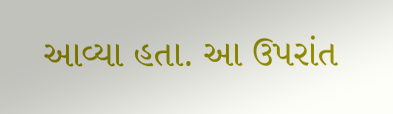આવ્યા હતા. આ ઉપરાંત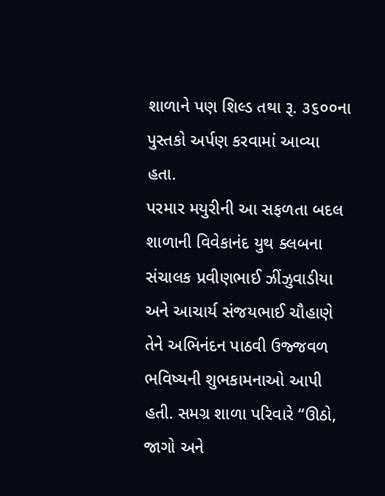શાળાને પણ શિલ્ડ તથા રૂ. ૩૬૦૦ના પુસ્તકો અર્પણ કરવામાં આવ્યા હતા.
પરમાર મયુરીની આ સફળતા બદલ શાળાની વિવેકાનંદ યુથ ક્લબના સંચાલક પ્રવીણભાઈ ઝીંઝુવાડીયા અને આચાર્ય સંજયભાઈ ચૌહાણે તેને અભિનંદન પાઠવી ઉજ્જવળ ભવિષ્યની શુભકામનાઓ આપી હતી. સમગ્ર શાળા પરિવારે “ઊઠો, જાગો અને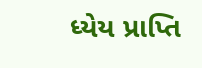ધ્યેય પ્રાપ્તિ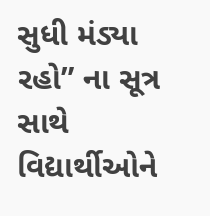સુધી મંડ્યા રહો” ના સૂત્ર સાથે વિદ્યાર્થીઓને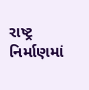રાષ્ટ્ર નિર્માણમાં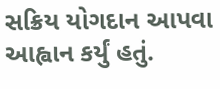સક્રિય યોગદાન આપવા આહ્વાન કર્યું હતું.